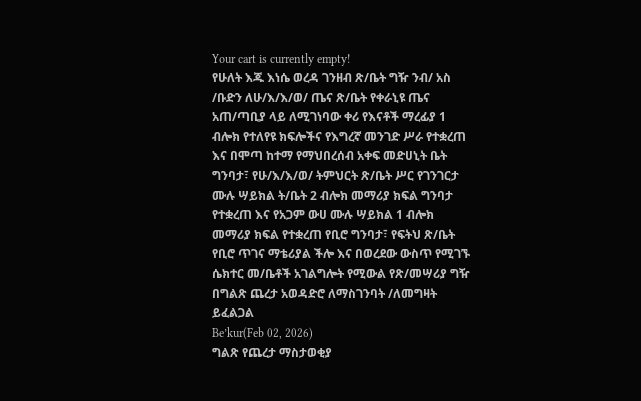Your cart is currently empty!
የሁለት እጁ እነሴ ወረዳ ገንዘብ ጽ/ቤት ግዥ ንብ/ አስ /ቡድን ለሁ/እ/እ/ወ/ ጤና ጽ/ቤት የቀራኒዩ ጤና አጠ/ጣቢያ ላይ ለሚገነባው ቀሪ የእናቶች ማረፊያ 1 ብሎክ የተለየዩ ክፍሎችና የእግረኛ መንገድ ሥራ የተቋረጠ እና በሞጣ ከተማ የማህበረሰብ አቀፍ መድሀኒት ቤት ግንባታ፣ የሁ/እ/እ/ወ/ ትምህርት ጽ/ቤት ሥር የገንገርታ ሙሉ ሣይክል ት/ቤት 2 ብሎክ መማሪያ ክፍል ግንባታ የተቋረጠ እና የአጋም ውሀ ሙሉ ሣይክል 1 ብሎክ መማሪያ ክፍል የተቋረጠ የቢሮ ግንባታ፣ የፍትህ ጽ/ቤት የቢሮ ጥገና ማቴሪያል ችሎ እና በወረደው ውስጥ የሚገኙ ሴክተር መ/ቤቶች አገልግሎት የሚውል የጽ/መሣሪያ ግዥ በግልጽ ጨረታ አወዳድሮ ለማስገንባት /ለመግዛት ይፈልጋል
Be’kur(Feb 02, 2026)
ግልጽ የጨረታ ማስታወቂያ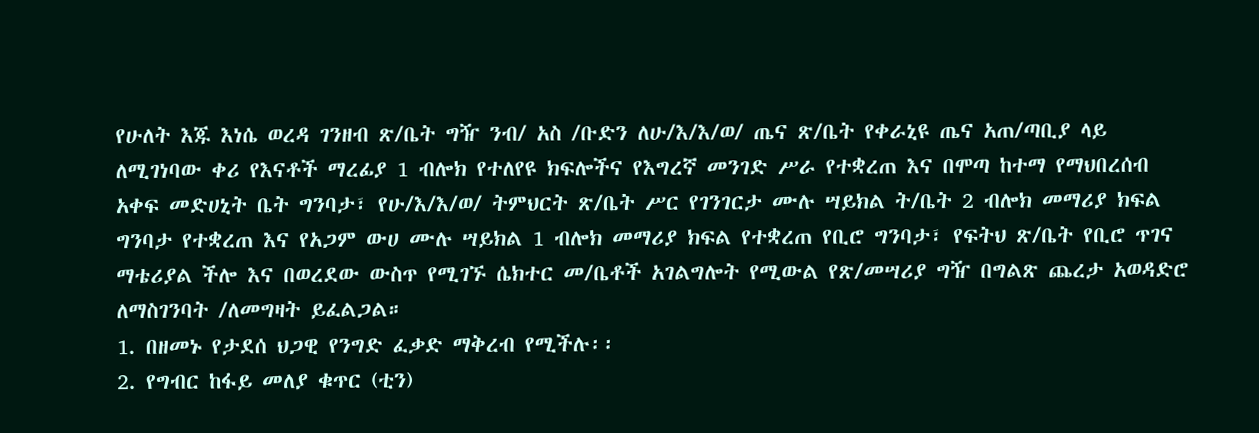የሁለት እጁ እነሴ ወረዳ ገንዘብ ጽ/ቤት ግዥ ንብ/ አስ /ቡድን ለሁ/እ/እ/ወ/ ጤና ጽ/ቤት የቀራኒዩ ጤና አጠ/ጣቢያ ላይ ለሚገነባው ቀሪ የእናቶች ማረፊያ 1 ብሎክ የተለየዩ ክፍሎችና የእግረኛ መንገድ ሥራ የተቋረጠ እና በሞጣ ከተማ የማህበረሰብ አቀፍ መድሀኒት ቤት ግንባታ፣ የሁ/እ/እ/ወ/ ትምህርት ጽ/ቤት ሥር የገንገርታ ሙሉ ሣይክል ት/ቤት 2 ብሎክ መማሪያ ክፍል ግንባታ የተቋረጠ እና የአጋም ውሀ ሙሉ ሣይክል 1 ብሎክ መማሪያ ክፍል የተቋረጠ የቢሮ ግንባታ፣ የፍትህ ጽ/ቤት የቢሮ ጥገና ማቴሪያል ችሎ እና በወረደው ውስጥ የሚገኙ ሴክተር መ/ቤቶች አገልግሎት የሚውል የጽ/መሣሪያ ግዥ በግልጽ ጨረታ አወዳድሮ ለማስገንባት /ለመግዛት ይፈልጋል።
1. በዘመኑ የታደሰ ህጋዊ የንግድ ፈቃድ ማቅረብ የሚችሉ፡፡
2. የግብር ከፋይ መለያ ቁጥር (ቲን)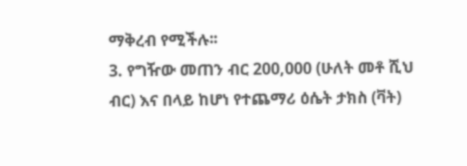ማቅረብ የሚችሉ፡፡
3. የግዥው መጠን ብር 200,000 (ሁለት መቶ ሺህ ብር) እና በላይ ከሆነ የተጨማሪ ዕሴት ታክስ (ቫት)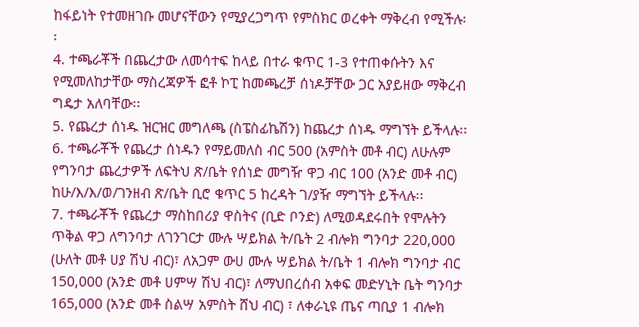ከፋይነት የተመዘገቡ መሆናቸውን የሚያረጋግጥ የምስክር ወረቀት ማቅረብ የሚችሉ፡፡
4. ተጫራቾች በጨረታው ለመሳተፍ ከላይ በተራ ቁጥር 1-3 የተጠቀሱትን እና የሚመለከታቸው ማስረጃዎች ፎቶ ኮፒ ከመጫረቻ ሰነዶቻቸው ጋር አያይዘው ማቅረብ ግዴታ አለባቸው፡፡
5. የጨረታ ሰነዱ ዝርዝር መግለጫ (ስፔስፊኬሽን) ከጨረታ ሰነዱ ማግኘት ይችላሉ፡፡
6. ተጫራቾች የጨረታ ሰነዱን የማይመለስ ብር 500 (አምስት መቶ ብር) ለሁሉም የግንባታ ጨረታዎች ለፍትህ ጽ/ቤት የሰነድ መግዥ ዋጋ ብር 100 (አንድ መቶ ብር) ከሁ/እ/እ/ወ/ገንዘብ ጽ/ቤት ቢሮ ቁጥር 5 ከረዳት ገ/ያዥ ማግኘት ይችላሉ፡፡
7. ተጫራቾች የጨረታ ማስከበሪያ ዋስትና (ቢድ ቦንድ) ለሚወዳደሩበት የሞሉትን ጥቅል ዋጋ ለግንባታ ለገንገርታ ሙሉ ሣይክል ት/ቤት 2 ብሎክ ግንባታ 220,000 (ሁለት መቶ ሀያ ሽህ ብር)፣ ለአጋም ውሀ ሙሉ ሣይክል ት/ቤት 1 ብሎክ ግንባታ ብር 150,000 (አንድ መቶ ሀምሣ ሽህ ብር)፣ ለማህበረሰብ አቀፍ መድሃኒት ቤት ግንባታ 165,000 (አንድ መቶ ስልሣ አምስት ሸህ ብር) ፣ ለቀራኒዩ ጤና ጣቢያ 1 ብሎክ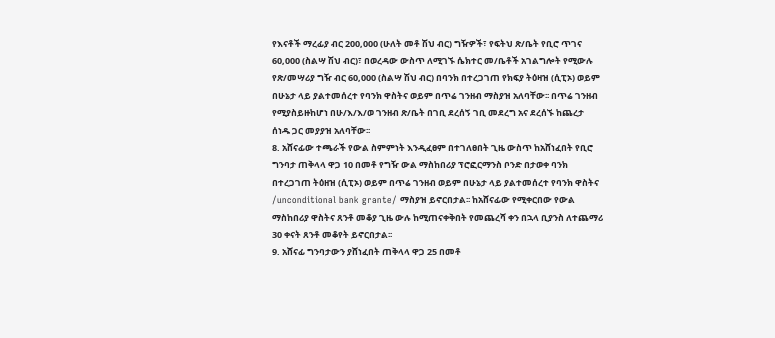የእናቶች ማረፊያ ብር 200,000 (ሁለት መቶ ሽህ ብር) ግዥዎች፣ የፍትህ ጽ/ቤት የቢሮ ጥገና 60,000 (ስልሣ ሽህ ብር)፣ በወረዳው ውስጥ ለሚገኙ ሴክተር መ/ቤቶች አገልግሎት የሚውሉ የጽ/መሣሪያ ግዥ ብር 60,000 (ስልሣ ሽህ ብር) በባንክ በተረጋገጠ የክፍያ ትዕዛዝ (ሲፒኦ) ወይም በሁኔታ ላይ ያልተመሰረተ የባንክ ዋስትና ወይም በጥሬ ገንዘብ ማስያዝ አለባቸው፡፡ በጥሬ ገንዘብ የሚያስይዙከሆነ በሁ/እ/እ/ወ ገንዘብ ጽ/ቤት በገቢ ደረሰኝ ገቢ መደረግ አና ደረሰኙ ከጨረታ ሰነዱ ጋር መያያዝ አለባቸው፡፡
8. አሸናፊው ተጫራች የውል ስምምነት እንዲፈፀም በተገለፀበት ጊዜ ውስጥ ከአሸነፈበት የቢሮ ግንባታ ጠቅላላ ዋጋ 10 በመቶ የግዥ ውል ማስከበሪያ ፕሮፎርማንስ ቦንድ በታወቀ ባንክ በተረጋገጠ ትዕዘዝ (ሲፒኦ) ወይም በጥሬ ገንዘብ ወይም በሁኔታ ላይ ያልተመሰረተ የባንክ ዋስትና /unconditional bank grante/ ማስያዝ ይኖርበታል፡፡ ከአሸናፊው የሚቀርበው የውል ማስከበሪያ ዋስትና ጸንቶ መቆያ ጊዜ ውሉ ከሚጠናቀቅበት የመጨረሻ ቀን በኋላ ቢያንስ ለተጨማሪ 30 ቀናት ጸንቶ መቆየት ይኖርበታል፡፡
9. አሸናፊ ግንባታውን ያሸነፈበት ጠቅላላ ዋጋ 25 በመቶ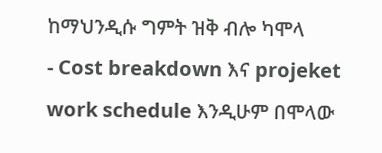ከማህንዲሱ ግምት ዝቅ ብሎ ካሞላ
- Cost breakdown እና projeket work schedule እንዲሁም በሞላው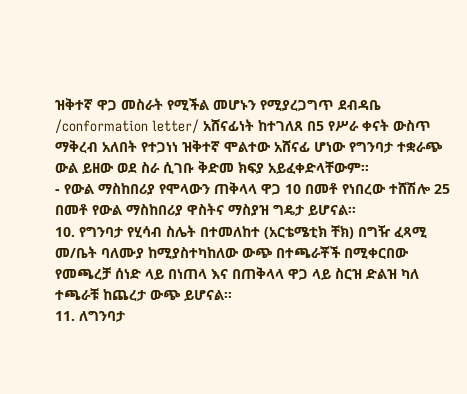ዝቅተኛ ዋጋ መስራት የሚችል መሆኑን የሚያረጋግጥ ደብዳቤ /conformation letter/ አሸናፊነት ከተገለጸ በ5 የሥራ ቀናት ውስጥ ማቅረብ አለበት የተጋነነ ዝቅተኛ ሞልተው አሸናፊ ሆነው የግንባታ ተቋራጭ ውል ይዘው ወደ ስራ ሲገቡ ቅድመ ክፍያ አይፈቀድላቸውም፡፡
- የውል ማስከበሪያ የሞላውን ጠቅላላ ዋጋ 10 በመቶ የነበረው ተሸሽሎ 25 በመቶ የውል ማስከበሪያ ዋስትና ማስያዝ ግዴታ ይሆናል፡፡
10. የግንባታ የሂሳብ ስሌት በተመለከተ (አርቴሜቲክ ቸክ) በግዥ ፈጻሚ መ/ቤት ባለሙያ ከሚያስተካከለው ውጭ በተጫራቾች በሚቀርበው የመጫረቻ ሰነድ ላይ በነጠላ እና በጠቅላላ ዋጋ ላይ ስርዝ ድልዝ ካለ ተጫራቹ ከጨረታ ውጭ ይሆናል፡፡
11. ለግንባታ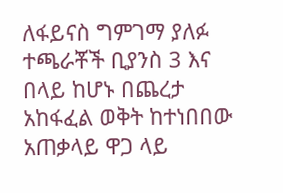ለፋይናስ ግምገማ ያለፉ ተጫራቾች ቢያንስ 3 እና በላይ ከሆኑ በጨረታ አከፋፈል ወቅት ከተነበበው አጠቃላይ ዋጋ ላይ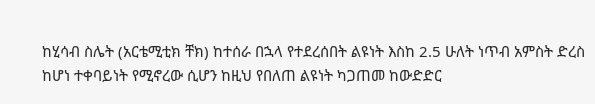ከሂሳብ ስሌት (አርቴሚቲክ ቸክ) ከተሰራ በኋላ የተደረሰበት ልዩነት እስከ 2.5 ሁለት ነጥብ አምስት ድረስ ከሆነ ተቀባይነት የሚኖረው ሲሆን ከዚህ የበለጠ ልዩነት ካጋጠመ ከውድድር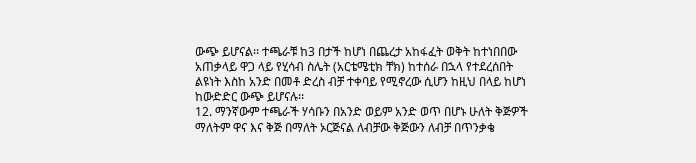ውጭ ይሆናል፡፡ ተጫራቹ ከ3 በታች ከሆነ በጨረታ አከፋፈት ወቅት ከተነበበው አጠቃላይ ዋጋ ላይ የሂሳብ ስሌት (አርቴሜቲክ ቸክ) ከተሰራ በኋላ የተደረሰበት ልዩነት እስከ አንድ በመቶ ድረስ ብቻ ተቀባይ የሚኖረው ሲሆን ከዚህ በላይ ከሆነ ከውድድር ውጭ ይሆናሉ፡፡
12. ማንኛውም ተጫራች ሃሳቡን በአንድ ወይም አንድ ወጥ በሆኑ ሁለት ቅጅዎች ማለትም ዋና እና ቅጅ በማለት ኦርጅናል ለብቻው ቅጅውን ለብቻ በጥንቃቄ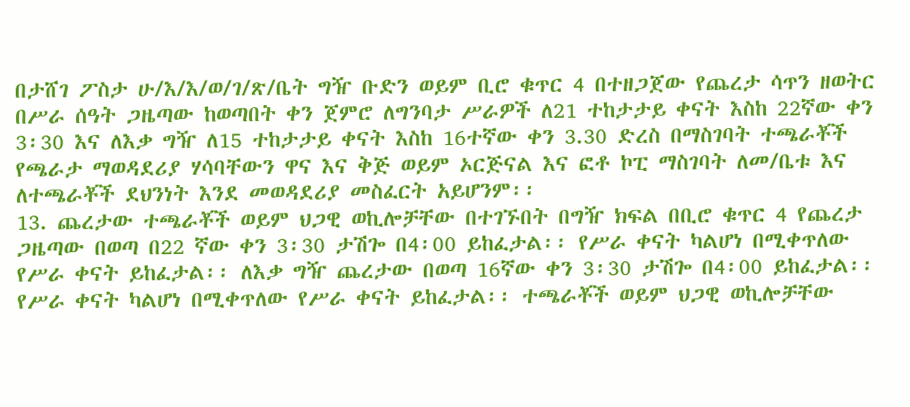በታሸገ ፖስታ ሁ/እ/እ/ወ/ገ/ጽ/ቤት ግዥ ቡድን ወይም ቢሮ ቁጥር 4 በተዘጋጀው የጨረታ ሳጥን ዘወትር በሥራ ሰዓት ጋዜጣው ከወጣበት ቀን ጀምሮ ለግንባታ ሥራዎች ለ21 ተከታታይ ቀናት እስከ 22ኛው ቀን 3፡30 እና ለእቃ ግዥ ለ15 ተከታታይ ቀናት እስከ 16ተኛው ቀን 3.30 ድረስ በማስገባት ተጫራቾች የጫራታ ማወዳደሪያ ሃሳባቸውን ዋና እና ቅጅ ወይም ኦርጅናል እና ፎቶ ኮፒ ማስገባት ለመ/ቤቱ እና ለተጫራቾች ደህንነት እንደ መወዳደሪያ መስፈርት አይሆንም፡፡
13. ጨረታው ተጫራቾች ወይም ህጋዊ ወኪሎቻቸው በተገኙበት በግዥ ክፍል በቢሮ ቁጥር 4 የጨረታ ጋዜጣው በወጣ በ22 ኛው ቀን 3፡30 ታሽጐ በ4፡00 ይከፈታል፡፡ የሥራ ቀናት ካልሆነ በሚቀጥለው የሥራ ቀናት ይከፈታል፡፡ ለእቃ ግዥ ጨረታው በወጣ 16ኛው ቀን 3፡30 ታሽጐ በ4፡00 ይከፈታል፡፡ የሥራ ቀናት ካልሆነ በሚቀጥለው የሥራ ቀናት ይከፈታል፡፡ ተጫራቾች ወይም ህጋዊ ወኪሎቻቸው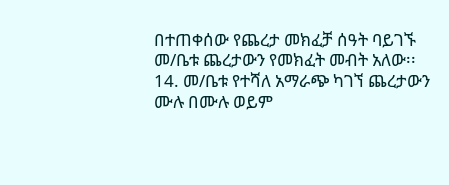በተጠቀሰው የጨረታ መክፈቻ ሰዓት ባይገኙ መ/ቤቱ ጨረታውን የመክፈት መብት አለው፡፡
14. መ/ቤቱ የተሻለ አማራጭ ካገኘ ጨረታውን ሙሉ በሙሉ ወይም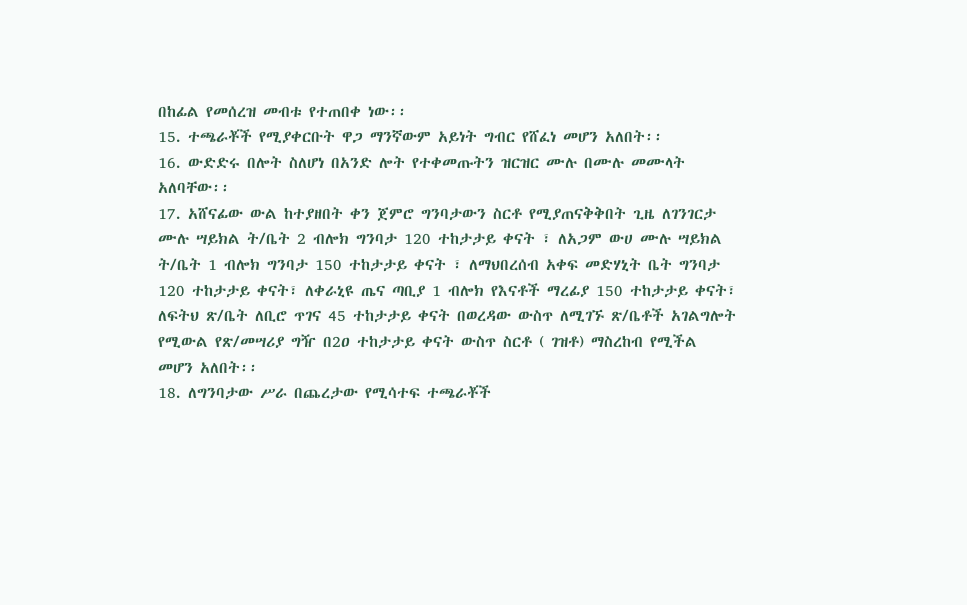በከፊል የመሰረዝ መብቱ የተጠበቀ ነው፡፡
15. ተጫራቾች የሚያቀርቡት ዋጋ ማንኛውም አይነት ግብር የሸፈነ መሆን አለበት፡፡
16. ውድድሩ በሎት ስለሆነ በአንድ ሎት የተቀመጡትን ዝርዝር ሙሉ በሙሉ መሙላት አለባቸው፡፡
17. አሸናፊው ውል ከተያዘበት ቀን ጀምሮ ግንባታውን ስርቶ የሚያጠናቅቅበት ጊዜ ለገንገርታ ሙሉ ሣይክል ት/ቤት 2 ብሎክ ግንባታ 120 ተከታታይ ቀናት ፣ ለአጋም ውሀ ሙሉ ሣይክል ት/ቤት 1 ብሎክ ግንባታ 150 ተከታታይ ቀናት ፣ ለማህበረሰብ አቀፍ መድሃኒት ቤት ግንባታ 120 ተከታታይ ቀናት፣ ለቀራኒዩ ጤና ጣቢያ 1 ብሎክ የእናቶች ማረፊያ 150 ተከታታይ ቀናት፣ ለፍትህ ጽ/ቤት ለቢሮ ጥገና 45 ተከታታይ ቀናት በወረዳው ውስጥ ለሚገኙ ጽ/ቤቶች አገልግሎት የሚውል የጽ/መሣሪያ ግዥ በ2ዐ ተከታታይ ቀናት ውስጥ ስርቶ ( ገዝቶ) ማስረከብ የሚችል መሆን አለበት፡፡
18. ለግንባታው ሥራ በጨረታው የሚሳተፍ ተጫራቾች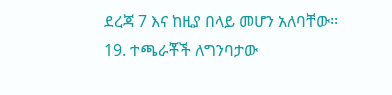ደረጃ 7 እና ከዚያ በላይ መሆን አለባቸው፡፡
19. ተጫራቾች ለግንባታው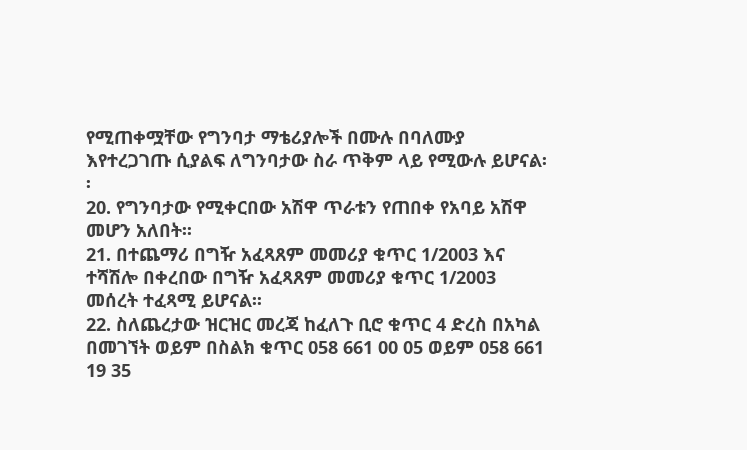የሚጠቀሟቸው የግንባታ ማቴሪያሎች በሙሉ በባለሙያ እየተረጋገጡ ሲያልፍ ለግንባታው ስራ ጥቅም ላይ የሚውሉ ይሆናል፡፡
20. የግንባታው የሚቀርበው አሽዋ ጥራቱን የጠበቀ የአባይ አሽዋ መሆን አለበት፡፡
21. በተጨማሪ በግዥ አፈጻጸም መመሪያ ቁጥር 1/2003 እና ተሻሽሎ በቀረበው በግዥ አፈጻጸም መመሪያ ቁጥር 1/2003 መሰረት ተፈጻሚ ይሆናል፡፡
22. ስለጨረታው ዝርዝር መረጃ ከፈለጉ ቢሮ ቁጥር 4 ድረስ በአካል በመገኘት ወይም በስልክ ቁጥር 058 661 00 05 ወይም 058 661 19 35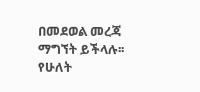በመደወል መረጃ ማግኘት ይችላሉ፡፡
የሁለት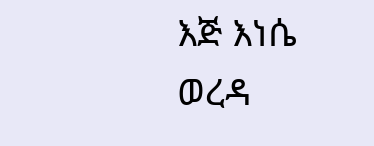እጅ እነሴ ወረዳ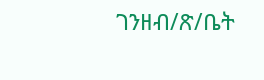ገንዘብ/ጽ/ቤት